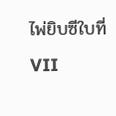ไพ่ยิบซีใบที่ VII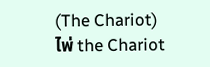(The Chariot)
ไพ่ the Chariot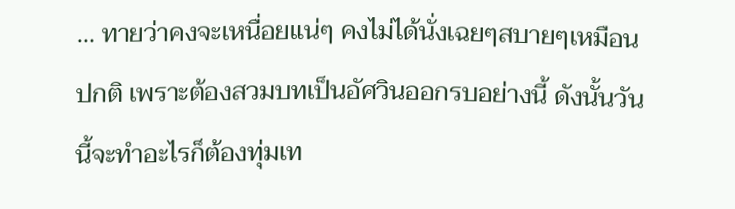… ทายว่าคงจะเหนื่อยแน่ๆ คงไม่ได้นั่งเฉยๆสบายๆเหมือนปกติ เพราะต้องสวมบทเป็นอัศวินออกรบอย่างนี้ ดังนั้นวันนี้จะทำอะไรก็ต้องทุ่มเท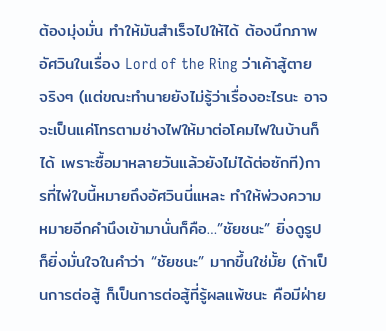ต้องมุ่งมั่น ทำให้มันสำเร็จไปให้ได้ ต้องนึกภาพอัศวินในเรื่อง Lord of the Ring ว่าเค้าสู้ตายจริงๆ (แต่ขณะทำนายยังไม่รู้ว่าเรื่องอะไรนะ อาจจะเป็นแค่โทรตามช่างไฟให้มาต่อโคมไฟในบ้านก็ได้ เพราะซื้อมาหลายวันแล้วยังไม่ได้ต่อซักที)การที่ไพ่ใบนี้หมายถึงอัศวินนี่แหละ ทำให้พ่วงความหมายอีกคำนึงเข้ามานั่นก็คือ…”ชัยชนะ” ยิ่งดูรูปก็ยิ่งมั่นใจในคำว่า “ชัยชนะ” มากขึ้นใช่มั้ย (ถ้าเป็นการต่อสู้ ก็เป็นการต่อสู้ที่รู้ผลแพ้ชนะ คือมีฝ่าย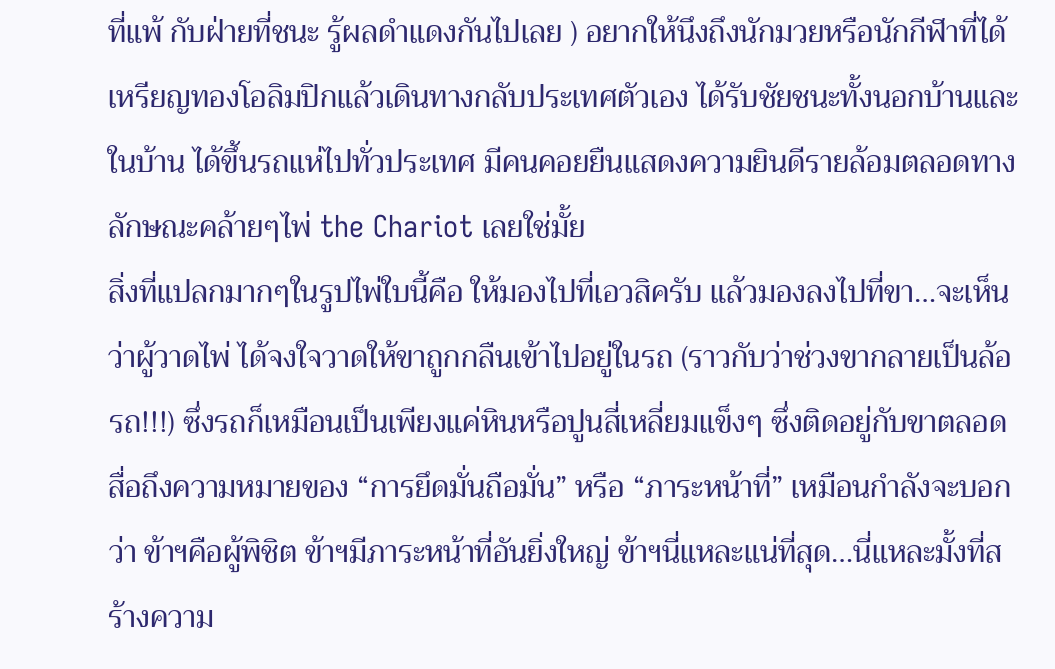ที่แพ้ กับฝ่ายที่ชนะ รู้ผลดำแดงกันไปเลย ) อยากให้นึงถึงนักมวยหรือนักกีฬาที่ได้เหรียญทองโอลิมปิกแล้วเดินทางกลับประเทศตัวเอง ได้รับชัยชนะทั้งนอกบ้านและในบ้าน ได้ขึ้นรถแห่ไปทั่วประเทศ มีคนคอยยืนแสดงความยินดีรายล้อมตลอดทาง ลักษณะคล้ายๆไพ่ the Chariot เลยใช่มั้ย
สิ่งที่แปลกมากๆในรูปไพ่ใบนี้คือ ให้มองไปที่เอวสิครับ แล้วมองลงไปที่ขา…จะเห็นว่าผู้วาดไพ่ ได้จงใจวาดให้ขาถูกกลืนเข้าไปอยู่ในรถ (ราวกับว่าช่วงขากลายเป็นล้อรถ!!!) ซึ่งรถก็เหมือนเป็นเพียงแค่หินหรือปูนสี่เหลี่ยมแข็งๆ ซึ่งติดอยู่กับขาตลอด สื่อถึงความหมายของ “การยึดมั่นถือมั่น” หรือ “ภาระหน้าที่” เหมือนกำลังจะบอกว่า ข้าฯคือผู้พิชิต ข้าฯมีภาระหน้าที่อันยิ่งใหญ่ ข้าฯนี่แหละแน่ที่สุด…นี่แหละมั้งที่สร้างความ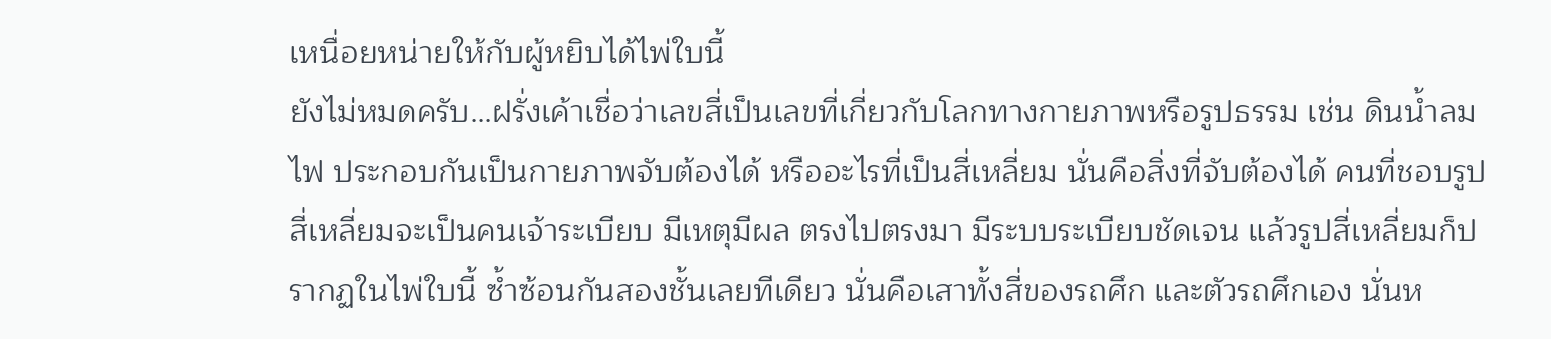เหนื่อยหน่ายให้กับผู้หยิบได้ไพ่ใบนี้
ยังไม่หมดครับ…ฝรั่งเค้าเชื่อว่าเลขสี่เป็นเลขที่เกี่ยวกับโลกทางกายภาพหรือรูปธรรม เช่น ดินน้ำลมไฟ ประกอบกันเป็นกายภาพจับต้องได้ หรืออะไรที่เป็นสี่เหลี่ยม นั่นคือสิ่งที่จับต้องได้ คนที่ชอบรูปสี่เหลี่ยมจะเป็นคนเจ้าระเบียบ มีเหตุมีผล ตรงไปตรงมา มีระบบระเบียบชัดเจน แล้วรูปสี่เหลี่ยมก็ปรากฏในไพ่ใบนี้ ซ้ำซ้อนกันสองชั้นเลยทีเดียว นั่นคือเสาทั้งสี่ของรถศึก และตัวรถศึกเอง นั่นห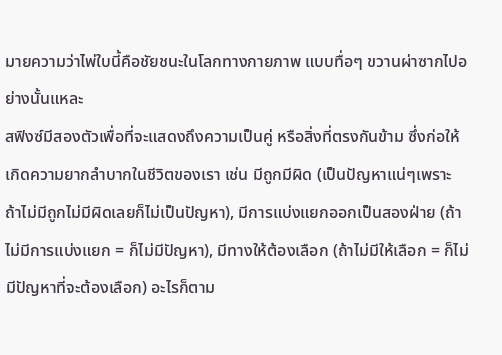มายความว่าไพ่ใบนี้คือชัยชนะในโลกทางกายภาพ แบบทื่อๆ ขวานผ่าซากไปอย่างนั้นแหละ
สฟิงซ์มีสองตัวเพื่อที่จะแสดงถึงความเป็นคู่ หรือสิ่งที่ตรงกันข้าม ซึ่งก่อให้เกิดความยากลำบากในชีวิตของเรา เช่น มีถูกมีผิด (เป็นปัญหาแน่ๆเพราะ ถ้าไม่มีถูกไม่มีผิดเลยก็ไม่เป็นปัญหา), มีการแบ่งแยกออกเป็นสองฝ่าย (ถ้าไม่มีการแบ่งแยก = ก็ไม่มีปัญหา), มีทางให้ต้องเลือก (ถ้าไม่มีให้เลือก = ก็ไม่มีปัญหาที่จะต้องเลือก) อะไรก็ตาม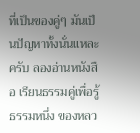ที่เป็นของคู่ๆ มันเป็นปัญหาทั้งนั่นแหละครับ ลองอ่านหนังสือ เรียนธรรมคู่เพื่อรู้ธรรมหนึ่ง ของหลว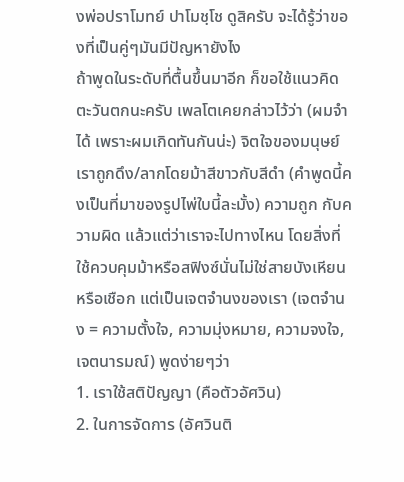งพ่อปราโมทย์ ปาโมชฺโช ดูสิครับ จะได้รู้ว่าของที่เป็นคู่ๆมันมีปัญหายังไง
ถ้าพูดในระดับที่ตื้นขึ้นมาอีก ก็ขอใช้แนวคิดตะวันตกนะครับ เพลโตเคยกล่าวไว้ว่า (ผมจำได้ เพราะผมเกิดทันกันน่ะ) จิตใจของมนุษย์เราถูกดึง/ลากโดยม้าสีขาวกับสีดำ (คำพูดนี้คงเป็นที่มาของรูปไพ่ใบนี้ละมั้ง) ความถูก กับความผิด แล้วแต่ว่าเราจะไปทางไหน โดยสิ่งที่ใช้ควบคุมม้าหรือสฟิงซ์นั่นไม่ใช่สายบังเหียนหรือเชือก แต่เป็นเจตจำนงของเรา (เจตจำนง = ความตั้งใจ, ความมุ่งหมาย, ความจงใจ, เจตนารมณ์) พูดง่ายๆว่า
1. เราใช้สติปัญญา (คือตัวอัศวิน)
2. ในการจัดการ (อัศวินติ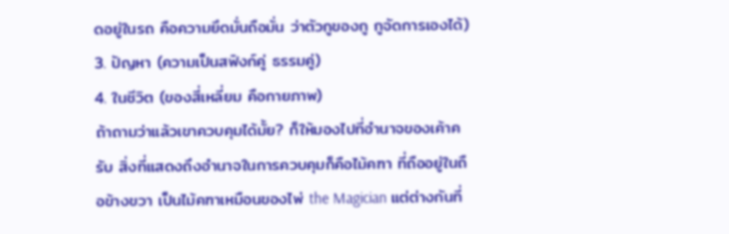ดอยู่ในรถ คือความยึดมั่นถือมั่น ว่าตัวกูของกู กูจัดการเองได้)
3. ปัญหา (ความเป็นสฟิงก์คู่ ธรรมคู่)
4. ในชีวิต (ของสี่เหลี่ยม คือกายภาพ)
ถ้าถามว่าแล้วเขาควบคุมได้มั้ย? ก็ให้มองไปที่อำนาจของเค้าครับ สิ่งที่แสดงถึงอำนาจในการควบคุมก็คือไม้คฑา ที่ถืออยู่ในถือข้างขวา เป็นไม้คฑาเหมือนของไพ่ the Magician แต่ต่างกันที่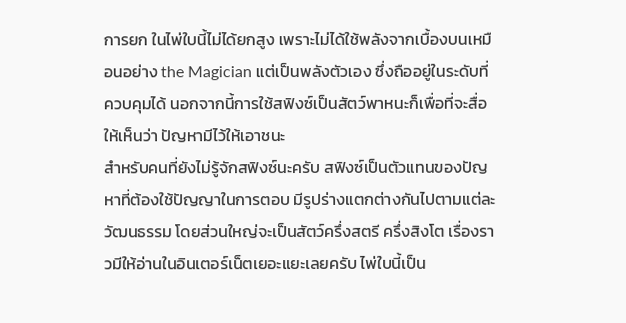การยก ในไพ่ใบนี้ไม่ได้ยกสูง เพราะไม่ได้ใช้พลังจากเบื้องบนเหมือนอย่าง the Magician แต่เป็นพลังตัวเอง ซึ่งถืออยู่ในระดับที่ควบคุมได้ นอกจากนี้การใช้สฟิงซ์เป็นสัตว์พาหนะก็เพื่อที่จะสื่อให้เห็นว่า ปัญหามีไว้ให้เอาชนะ
สำหรับคนที่ยังไม่รู้จักสฟิงซ์นะครับ สฟิงซ์เป็นตัวแทนของปัญหาที่ต้องใช้ปัญญาในการตอบ มีรูปร่างแตกต่างกันไปตามแต่ละวัฒนธรรม โดยส่วนใหญ่จะเป็นสัตว์ครึ่งสตรี ครึ่งสิงโต เรื่องราวมีให้อ่านในอินเตอร์เน็ตเยอะแยะเลยครับ ไพ่ใบนี้เป็น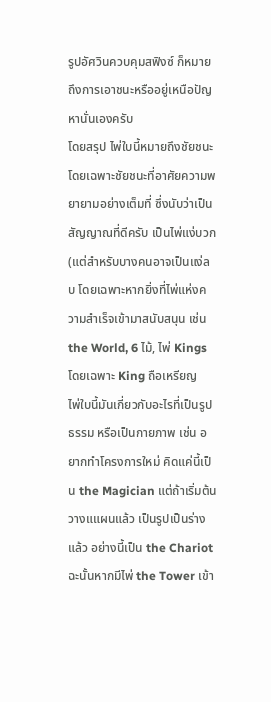รูปอัศวินควบคุมสฟิงซ์ ก็หมายถึงการเอาชนะหรืออยู่เหนือปัญหานั่นเองครับ
โดยสรุป ไพ่ใบนี้หมายถึงชัยชนะ โดยเฉพาะชัยชนะที่อาศัยความพยายามอย่างเต็มที่ ซึ่งนับว่าเป็นสัญญาณที่ดีครับ เป็นไพ่แง่บวก (แต่สำหรับบางคนอาจเป็นแง่ลบ โดยเฉพาะหากยิ่งที่ไพ่แห่งความสำเร็จเข้ามาสนับสนุน เช่น the World, 6 ไม้, ไพ่ Kings โดยเฉพาะ King ถือเหรียญ
ไพ่ใบนี้มันเกี่ยวกับอะไรที่เป็นรูปธรรม หรือเป็นกายภาพ เช่น อยากทำโครงการใหม่ คิดแค่นี้เป็น the Magician แต่ถ้าเริ่มต้นวางแแผนแล้ว เป็นรูปเป็นร่างแล้ว อย่างนี้เป็น the Chariot ฉะนั้นหากมีไพ่ the Tower เข้า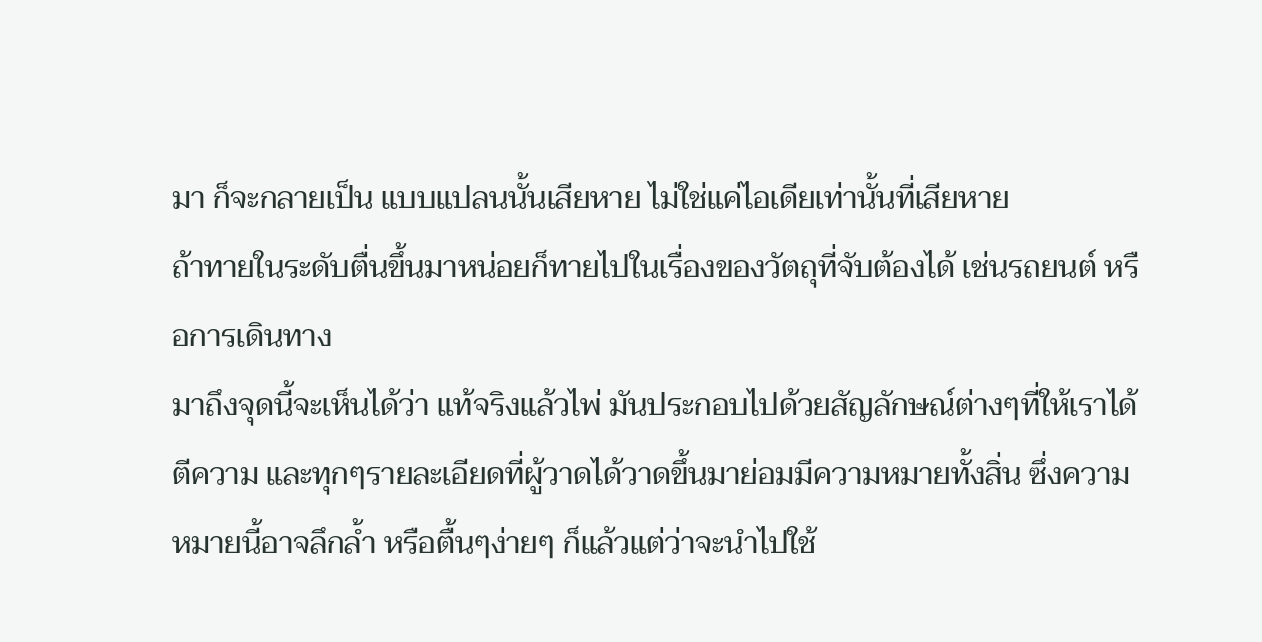มา ก็จะกลายเป็น แบบแปลนนั้นเสียหาย ไม่ใช่แค่ไอเดียเท่านั้นที่เสียหาย
ถ้าทายในระดับตื่นขึ้นมาหน่อยก็ทายไปในเรื่องของวัตถุที่จับต้องได้ เช่นรถยนต์ หรือการเดินทาง
มาถึงจุดนี้จะเห็นได้ว่า แท้จริงแล้วไพ่ มันประกอบไปด้วยสัญลักษณ์ต่างๆที่ให้เราได้ตีความ และทุกๆรายละเอียดที่ผู้วาดได้วาดขึ้นมาย่อมมีความหมายทั้งสิ่น ซึ่งความหมายนี้อาจลึกล้ำ หรือตื้นๆง่ายๆ ก็แล้วแต่ว่าจะนำไปใช้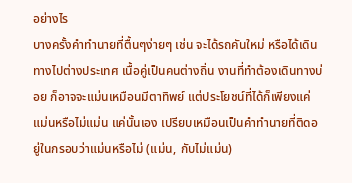อย่างไร
บางครั้งคำทำนายที่ตื้นๆง่ายๆ เช่น จะได้รถคันใหม่ หรือได้เดินทางไปต่างประเทศ เนื้อคู่เป็นคนต่างถิ่น งานที่ทำต้องเดินทางบ่อย ก็อาจจะแม่นเหมือนมีตาทิพย์ แต่ประโยชน์ที่ได้ก็เพียงแค่ แม่นหรือไม่แม่น แค่นั้นเอง เปรียบเหมือนเป็นคำทำนายที่ติดอยู่ในกรอบว่าแม่นหรือไม่ (แม่น, กับไม่แม่น)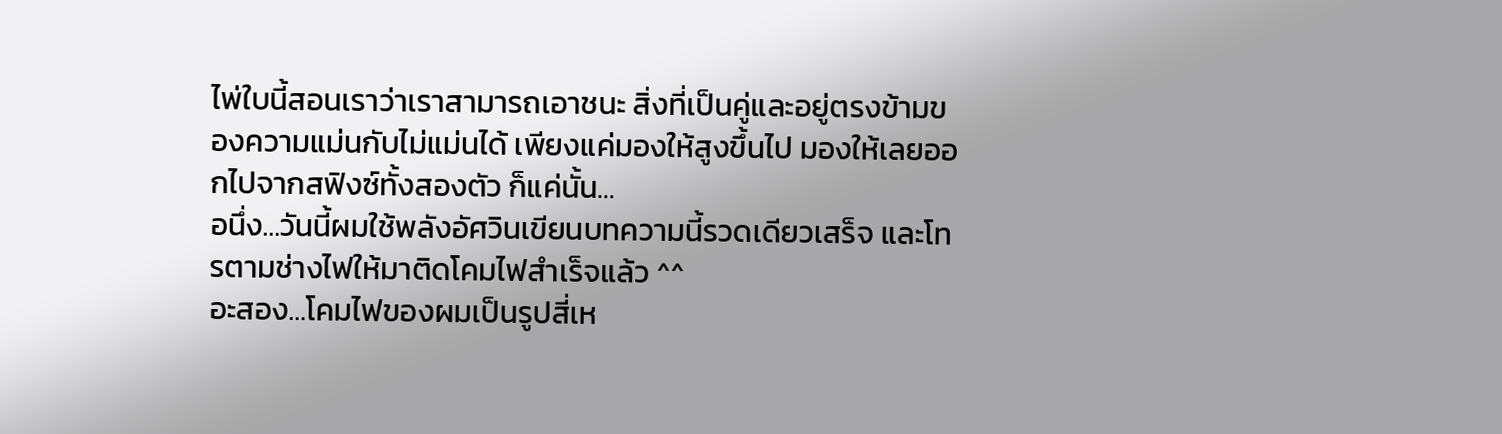ไพ่ใบนี้สอนเราว่าเราสามารถเอาชนะ สิ่งที่เป็นคู่และอยู่ตรงข้ามของความแม่นกับไม่แม่นได้ เพียงแค่มองให้สูงขึ้นไป มองให้เลยออกไปจากสฟิงซ์ทั้งสองตัว ก็แค่นั้น…
อนึ่ง…วันนี้ผมใช้พลังอัศวินเขียนบทความนี้รวดเดียวเสร็จ และโทรตามช่างไฟให้มาติดโคมไฟสำเร็จแล้ว ^^
อะสอง…โคมไฟของผมเป็นรูปสี่เห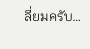ลี่ยมครับ…